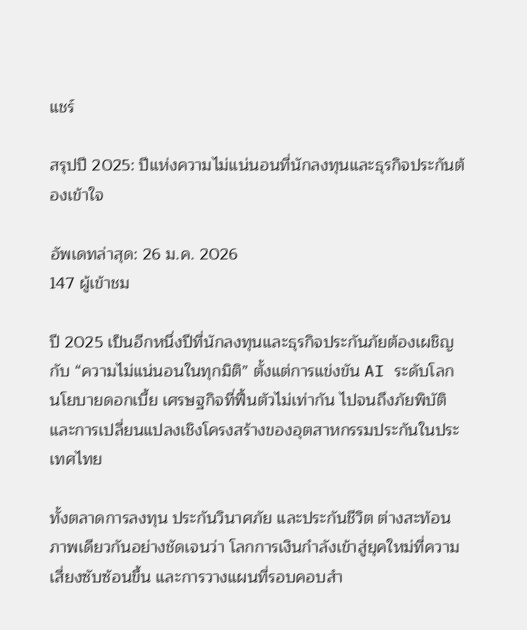แชร์

สรุปปี 2025: ปีแห่งความไม่แน่นอนที่นักลงทุนและธุรกิจประกันต้องเข้าใจ

อัพเดทล่าสุด: 26 ม.ค. 2026
147 ผู้เข้าชม

ปี 2025 เป็นอีกหนึ่งปีที่นักลงทุนและธุรกิจประกันภัยต้องเผชิญกับ “ความไม่แน่นอนในทุกมิติ” ตั้งแต่การแข่งขัน AI ระดับโลก นโยบายดอกเบี้ย เศรษฐกิจที่ฟื้นตัวไม่เท่ากัน ไปจนถึงภัยพิบัติและการเปลี่ยนแปลงเชิงโครงสร้างของอุตสาหกรรมประกันในประเทศไทย

ทั้งตลาดการลงทุน ประกันวินาศภัย และประกันชีวิต ต่างสะท้อนภาพเดียวกันอย่างชัดเจนว่า โลกการเงินกำลังเข้าสู่ยุคใหม่ที่ความเสี่ยงซับซ้อนขึ้น และการวางแผนที่รอบคอบสำ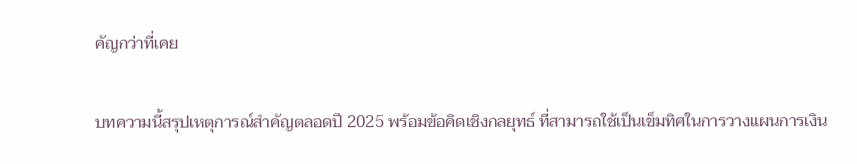คัญกว่าที่เคย

บทความนี้สรุปเหตุการณ์สำคัญตลอดปี 2025 พร้อมข้อคิดเชิงกลยุทธ์ ที่สามารถใช้เป็นเข็มทิศในการวางแผนการเงิน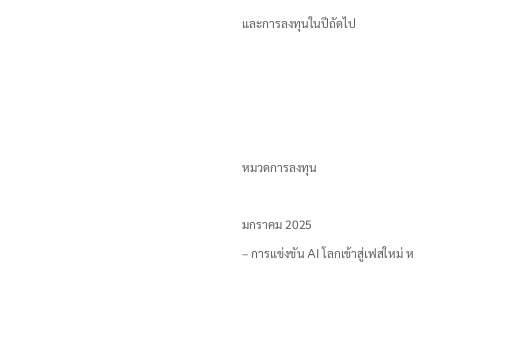และการลงทุนในปีถัดไป




หมวดการลงทุน

มกราคม 2025
– การแข่งขัน AI โลกเข้าสู่เฟสใหม่ ห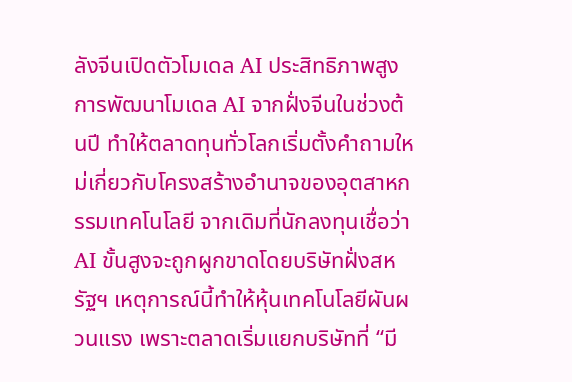ลังจีนเปิดตัวโมเดล AI ประสิทธิภาพสูง
การพัฒนาโมเดล AI จากฝั่งจีนในช่วงต้นปี ทำให้ตลาดทุนทั่วโลกเริ่มตั้งคำถามใหม่เกี่ยวกับโครงสร้างอำนาจของอุตสาหกรรมเทคโนโลยี จากเดิมที่นักลงทุนเชื่อว่า AI ขั้นสูงจะถูกผูกขาดโดยบริษัทฝั่งสหรัฐฯ เหตุการณ์นี้ทำให้หุ้นเทคโนโลยีผันผวนแรง เพราะตลาดเริ่มแยกบริษัทที่ “มี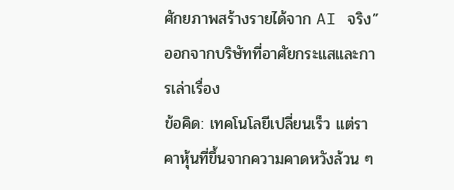ศักยภาพสร้างรายได้จาก AI จริง” ออกจากบริษัทที่อาศัยกระแสและการเล่าเรื่อง
ข้อคิด: เทคโนโลยีเปลี่ยนเร็ว แต่ราคาหุ้นที่ขึ้นจากความคาดหวังล้วน ๆ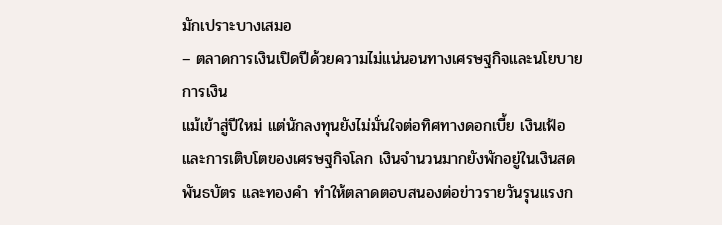มักเปราะบางเสมอ
– ตลาดการเงินเปิดปีด้วยความไม่แน่นอนทางเศรษฐกิจและนโยบายการเงิน
แม้เข้าสู่ปีใหม่ แต่นักลงทุนยังไม่มั่นใจต่อทิศทางดอกเบี้ย เงินเฟ้อ และการเติบโตของเศรษฐกิจโลก เงินจำนวนมากยังพักอยู่ในเงินสด พันธบัตร และทองคำ ทำให้ตลาดตอบสนองต่อข่าวรายวันรุนแรงก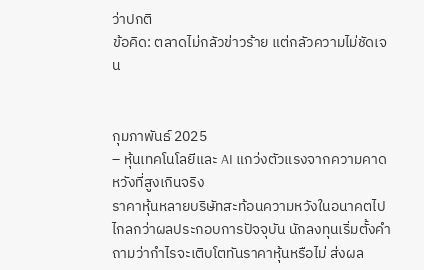ว่าปกติ
ข้อคิด: ตลาดไม่กลัวข่าวร้าย แต่กลัวความไม่ชัดเจน


กุมภาพันธ์ 2025
– หุ้นเทคโนโลยีและ AI แกว่งตัวแรงจากความคาดหวังที่สูงเกินจริง
ราคาหุ้นหลายบริษัทสะท้อนความหวังในอนาคตไปไกลกว่าผลประกอบการปัจจุบัน นักลงทุนเริ่มตั้งคำถามว่ากำไรจะเติบโตทันราคาหุ้นหรือไม่ ส่งผล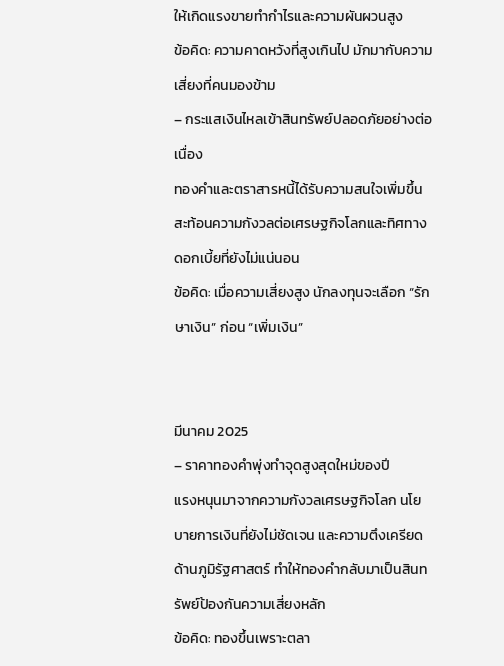ให้เกิดแรงขายทำกำไรและความผันผวนสูง
ข้อคิด: ความคาดหวังที่สูงเกินไป มักมากับความเสี่ยงที่คนมองข้าม
– กระแสเงินไหลเข้าสินทรัพย์ปลอดภัยอย่างต่อเนื่อง
ทองคำและตราสารหนี้ได้รับความสนใจเพิ่มขึ้น สะท้อนความกังวลต่อเศรษฐกิจโลกและทิศทางดอกเบี้ยที่ยังไม่แน่นอน
ข้อคิด: เมื่อความเสี่ยงสูง นักลงทุนจะเลือก “รักษาเงิน” ก่อน “เพิ่มเงิน”


มีนาคม 2025
– ราคาทองคำพุ่งทำจุดสูงสุดใหม่ของปี
แรงหนุนมาจากความกังวลเศรษฐกิจโลก นโยบายการเงินที่ยังไม่ชัดเจน และความตึงเครียดด้านภูมิรัฐศาสตร์ ทำให้ทองคำกลับมาเป็นสินทรัพย์ป้องกันความเสี่ยงหลัก
ข้อคิด: ทองขึ้นเพราะตลา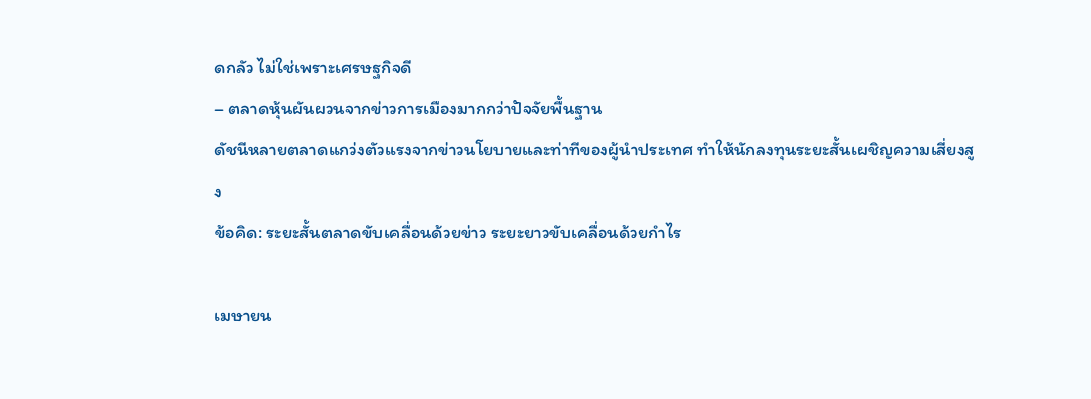ดกลัว ไม่ใช่เพราะเศรษฐกิจดี
– ตลาดหุ้นผันผวนจากข่าวการเมืองมากกว่าปัจจัยพื้นฐาน
ดัชนีหลายตลาดแกว่งตัวแรงจากข่าวนโยบายและท่าทีของผู้นำประเทศ ทำให้นักลงทุนระยะสั้นเผชิญความเสี่ยงสูง
ข้อคิด: ระยะสั้นตลาดขับเคลื่อนด้วยข่าว ระยะยาวขับเคลื่อนด้วยกำไร

เมษายน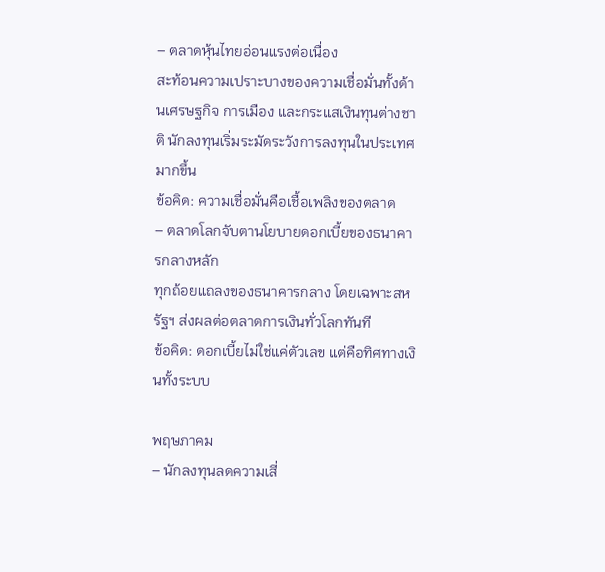– ตลาดหุ้นไทยอ่อนแรงต่อเนื่อง
สะท้อนความเปราะบางของความเชื่อมั่นทั้งด้านเศรษฐกิจ การเมือง และกระแสเงินทุนต่างชาติ นักลงทุนเริ่มระมัดระวังการลงทุนในประเทศมากขึ้น
ข้อคิด: ความเชื่อมั่นคือเชื้อเพลิงของตลาด
– ตลาดโลกจับตานโยบายดอกเบี้ยของธนาคารกลางหลัก
ทุกถ้อยแถลงของธนาคารกลาง โดยเฉพาะสหรัฐฯ ส่งผลต่อตลาดการเงินทั่วโลกทันที
ข้อคิด: ดอกเบี้ยไม่ใช่แค่ตัวเลข แต่คือทิศทางเงินทั้งระบบ

พฤษภาคม
– นักลงทุนลดความเสี่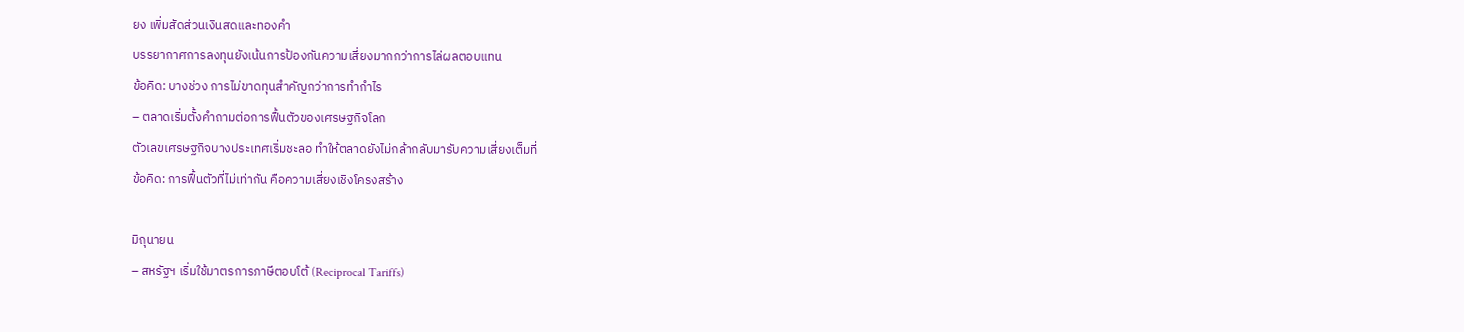ยง เพิ่มสัดส่วนเงินสดและทองคำ
บรรยากาศการลงทุนยังเน้นการป้องกันความเสี่ยงมากกว่าการไล่ผลตอบแทน
ข้อคิด: บางช่วง การไม่ขาดทุนสำคัญกว่าการทำกำไร
– ตลาดเริ่มตั้งคำถามต่อการฟื้นตัวของเศรษฐกิจโลก
ตัวเลขเศรษฐกิจบางประเทศเริ่มชะลอ ทำให้ตลาดยังไม่กล้ากลับมารับความเสี่ยงเต็มที่
ข้อคิด: การฟื้นตัวที่ไม่เท่ากัน คือความเสี่ยงเชิงโครงสร้าง

มิถุนายน
– สหรัฐฯ เริ่มใช้มาตรการภาษีตอบโต้ (Reciprocal Tariffs)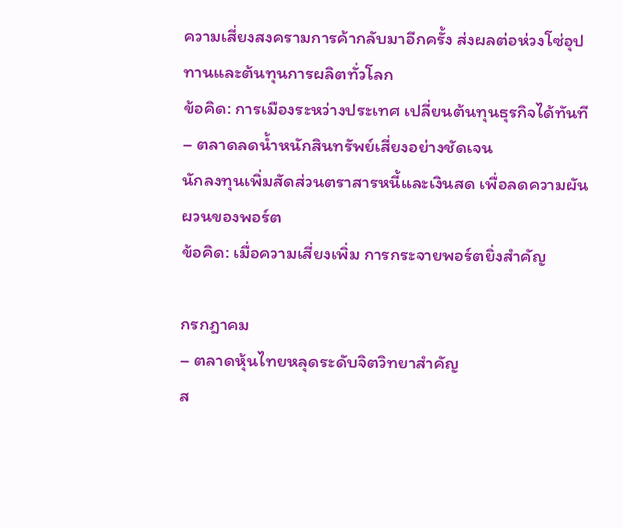ความเสี่ยงสงครามการค้ากลับมาอีกครั้ง ส่งผลต่อห่วงโซ่อุปทานและต้นทุนการผลิตทั่วโลก
ข้อคิด: การเมืองระหว่างประเทศ เปลี่ยนต้นทุนธุรกิจได้ทันที
– ตลาดลดน้ำหนักสินทรัพย์เสี่ยงอย่างชัดเจน
นักลงทุนเพิ่มสัดส่วนตราสารหนี้และเงินสด เพื่อลดความผันผวนของพอร์ต
ข้อคิด: เมื่อความเสี่ยงเพิ่ม การกระจายพอร์ตยิ่งสำคัญ

กรกฎาคม
– ตลาดหุ้นไทยหลุดระดับจิตวิทยาสำคัญ
ส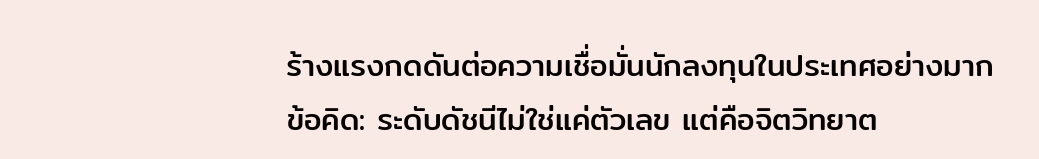ร้างแรงกดดันต่อความเชื่อมั่นนักลงทุนในประเทศอย่างมาก
ข้อคิด: ระดับดัชนีไม่ใช่แค่ตัวเลข แต่คือจิตวิทยาต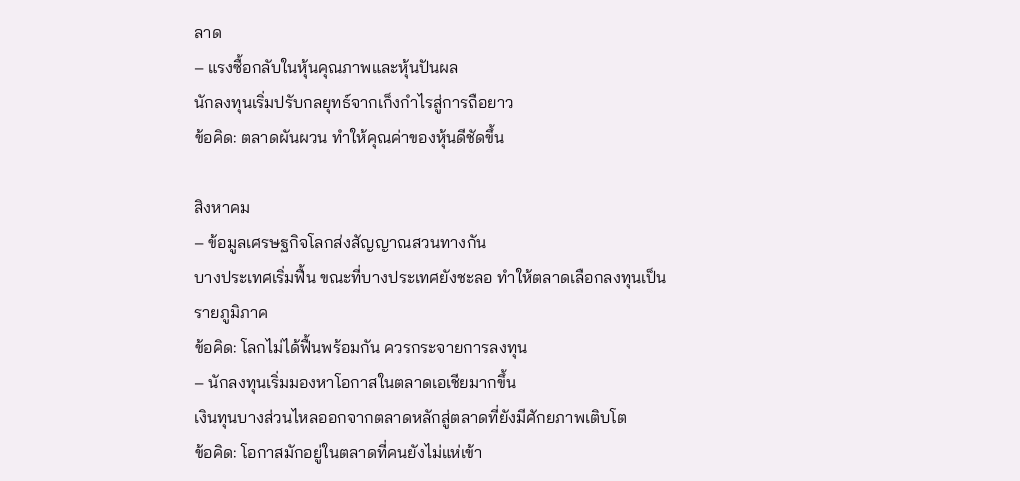ลาด
– แรงซื้อกลับในหุ้นคุณภาพและหุ้นปันผล
นักลงทุนเริ่มปรับกลยุทธ์จากเก็งกำไรสู่การถือยาว
ข้อคิด: ตลาดผันผวน ทำให้คุณค่าของหุ้นดีชัดขึ้น

สิงหาคม
– ข้อมูลเศรษฐกิจโลกส่งสัญญาณสวนทางกัน
บางประเทศเริ่มฟื้น ขณะที่บางประเทศยังชะลอ ทำให้ตลาดเลือกลงทุนเป็นรายภูมิภาค
ข้อคิด: โลกไม่ได้ฟื้นพร้อมกัน ควรกระจายการลงทุน
– นักลงทุนเริ่มมองหาโอกาสในตลาดเอเชียมากขึ้น
เงินทุนบางส่วนไหลออกจากตลาดหลักสู่ตลาดที่ยังมีศักยภาพเติบโต
ข้อคิด: โอกาสมักอยู่ในตลาดที่คนยังไม่แห่เข้า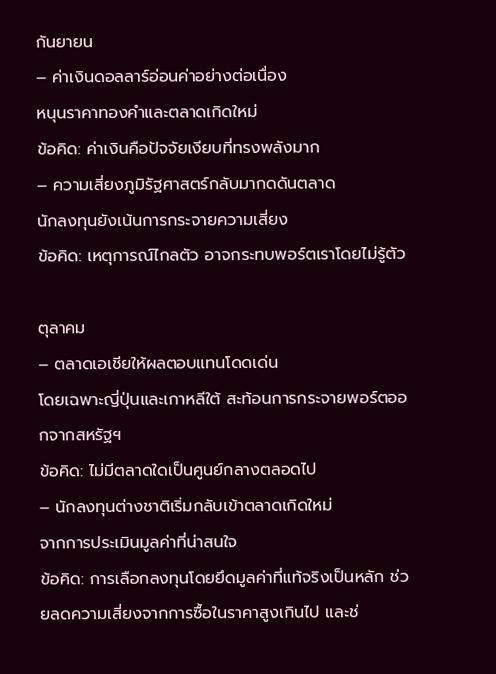กันยายน
– ค่าเงินดอลลาร์อ่อนค่าอย่างต่อเนื่อง
หนุนราคาทองคำและตลาดเกิดใหม่
ข้อคิด: ค่าเงินคือปัจจัยเงียบที่ทรงพลังมาก
– ความเสี่ยงภูมิรัฐศาสตร์กลับมากดดันตลาด
นักลงทุนยังเน้นการกระจายความเสี่ยง
ข้อคิด: เหตุการณ์ไกลตัว อาจกระทบพอร์ตเราโดยไม่รู้ตัว

ตุลาคม
– ตลาดเอเชียให้ผลตอบแทนโดดเด่น
โดยเฉพาะญี่ปุ่นและเกาหลีใต้ สะท้อนการกระจายพอร์ตออกจากสหรัฐฯ
ข้อคิด: ไม่มีตลาดใดเป็นศูนย์กลางตลอดไป
– นักลงทุนต่างชาติเริ่มกลับเข้าตลาดเกิดใหม่
จากการประเมินมูลค่าที่น่าสนใจ
ข้อคิด: การเลือกลงทุนโดยยึดมูลค่าที่แท้จริงเป็นหลัก ช่วยลดความเสี่ยงจากการซื้อในราคาสูงเกินไป และช่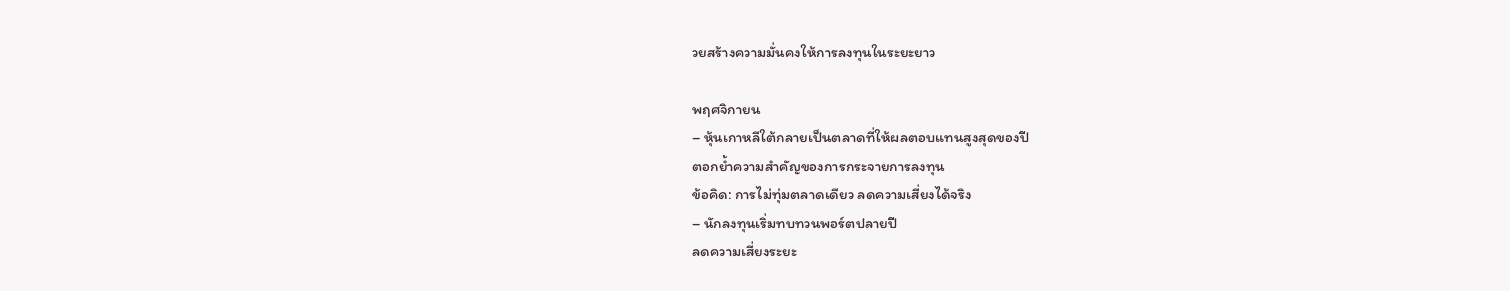วยสร้างความมั่นคงให้การลงทุนในระยะยาว

พฤศจิกายน
– หุ้นเกาหลีใต้กลายเป็นตลาดที่ให้ผลตอบแทนสูงสุดของปี
ตอกย้ำความสำคัญของการกระจายการลงทุน
ข้อคิด: การไม่ทุ่มตลาดเดียว ลดความเสี่ยงได้จริง
– นักลงทุนเริ่มทบทวนพอร์ตปลายปี
ลดความเสี่ยงระยะ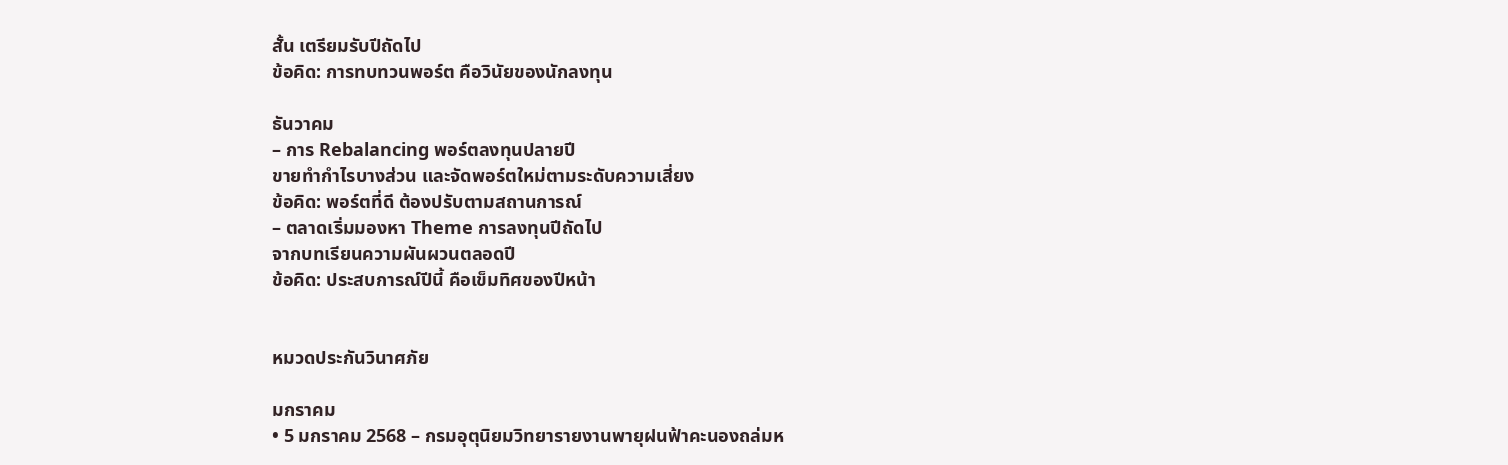สั้น เตรียมรับปีถัดไป
ข้อคิด: การทบทวนพอร์ต คือวินัยของนักลงทุน

ธันวาคม
– การ Rebalancing พอร์ตลงทุนปลายปี
ขายทำกำไรบางส่วน และจัดพอร์ตใหม่ตามระดับความเสี่ยง
ข้อคิด: พอร์ตที่ดี ต้องปรับตามสถานการณ์
– ตลาดเริ่มมองหา Theme การลงทุนปีถัดไป
จากบทเรียนความผันผวนตลอดปี
ข้อคิด: ประสบการณ์ปีนี้ คือเข็มทิศของปีหน้า


หมวดประกันวินาศภัย

มกราคม
• 5 มกราคม 2568 – กรมอุตุนิยมวิทยารายงานพายุฝนฟ้าคะนองถล่มห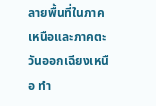ลายพื้นที่ในภาคเหนือและภาคตะวันออกเฉียงเหนือ ทำ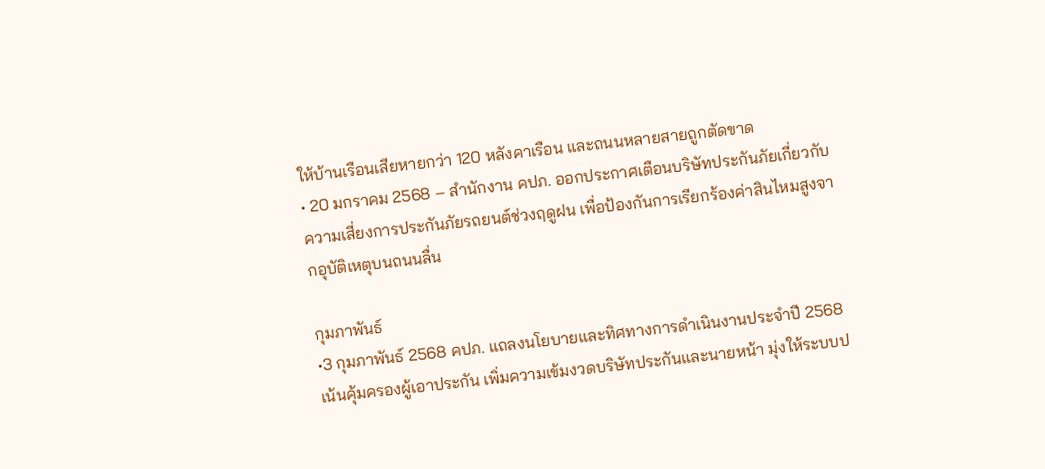ให้บ้านเรือนเสียหายกว่า 120 หลังคาเรือน และถนนหลายสายถูกตัดขาด
• 20 มกราคม 2568 – สำนักงาน คปภ. ออกประกาศเตือนบริษัทประกันภัยเกี่ยวกับความเสี่ยงการประกันภัยรถยนต์ช่วงฤดูฝน เพื่อป้องกันการเรียกร้องค่าสินไหมสูงจากอุบัติเหตุบนถนนลื่น

กุมภาพันธ์
•3 กุมภาพันธ์ 2568 คปภ. แถลงนโยบายและทิศทางการดำเนินงานประจำปี 2568 เน้นคุ้มครองผู้เอาประกัน เพิ่มความเข้มงวดบริษัทประกันและนายหน้า มุ่งให้ระบบป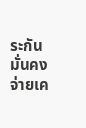ระกันมั่นคง จ่ายเค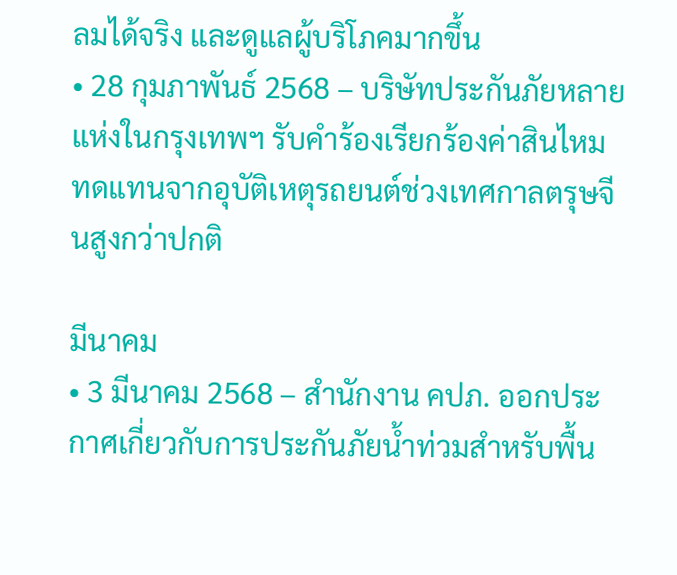ลมได้จริง และดูแลผู้บริโภคมากขึ้น
• 28 กุมภาพันธ์ 2568 – บริษัทประกันภัยหลายแห่งในกรุงเทพฯ รับคำร้องเรียกร้องค่าสินไหมทดแทนจากอุบัติเหตุรถยนต์ช่วงเทศกาลตรุษจีนสูงกว่าปกติ

มีนาคม
• 3 มีนาคม 2568 – สำนักงาน คปภ. ออกประกาศเกี่ยวกับการประกันภัยน้ำท่วมสำหรับพื้น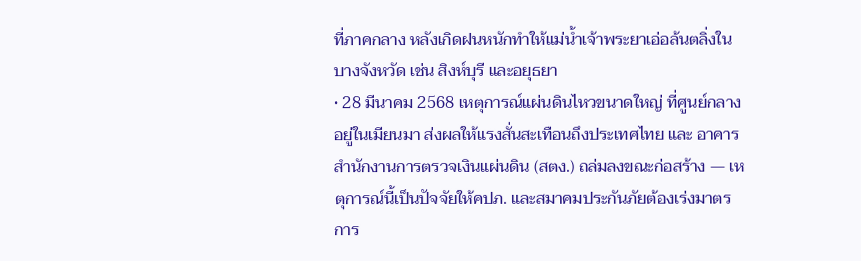ที่ภาคกลาง หลังเกิดฝนหนักทำให้แม่น้ำเจ้าพระยาเอ่อล้นตลิ่งในบางจังหวัด เช่น สิงห์บุรี และอยุธยา
• 28 มีนาคม 2568 เหตุการณ์แผ่นดินไหวขนาดใหญ่ ที่ศูนย์กลางอยู่ในเมียนมา ส่งผลให้แรงสั่นสะเทือนถึงประเทศไทย และ อาคารสำนักงานการตรวจเงินแผ่นดิน (สตง.) ถล่มลงขณะก่อสร้าง — เหตุการณ์นี้เป็นปัจจัยให้คปภ. และสมาคมประกันภัยต้องเร่งมาตรการ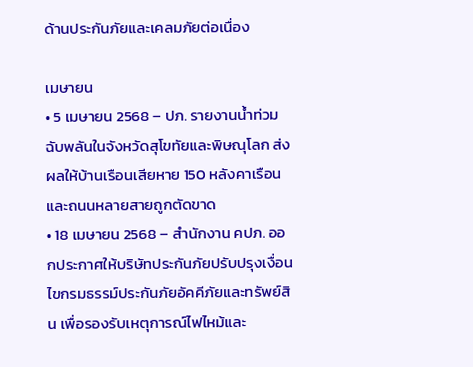ด้านประกันภัยและเคลมภัยต่อเนื่อง

เมษายน
• 5 เมษายน 2568 – ปภ. รายงานน้ำท่วมฉับพลันในจังหวัดสุโขทัยและพิษณุโลก ส่งผลให้บ้านเรือนเสียหาย 150 หลังคาเรือน และถนนหลายสายถูกตัดขาด
• 18 เมษายน 2568 – สำนักงาน คปภ. ออกประกาศให้บริษัทประกันภัยปรับปรุงเงื่อนไขกรมธรรม์ประกันภัยอัคคีภัยและทรัพย์สิน เพื่อรองรับเหตุการณ์ไฟไหม้และ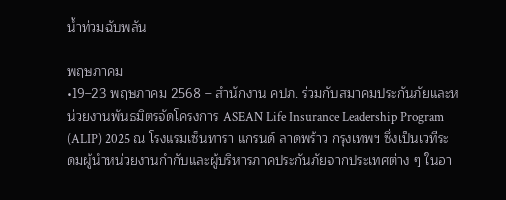น้ำท่วมฉับพลัน

พฤษภาคม
•19–23 พฤษภาคม 2568 – สำนักงาน คปภ. ร่วมกับสมาคมประกันภัยและหน่วยงานพันธมิตรจัดโครงการ ASEAN Life Insurance Leadership Program (ALIP) 2025 ณ โรงแรมเซ็นทารา แกรนด์ ลาดพร้าว กรุงเทพฯ ซึ่งเป็นเวทีระดมผู้นำหน่วยงานกำกับและผู้บริหารภาคประกันภัยจากประเทศต่าง ๆ ในอา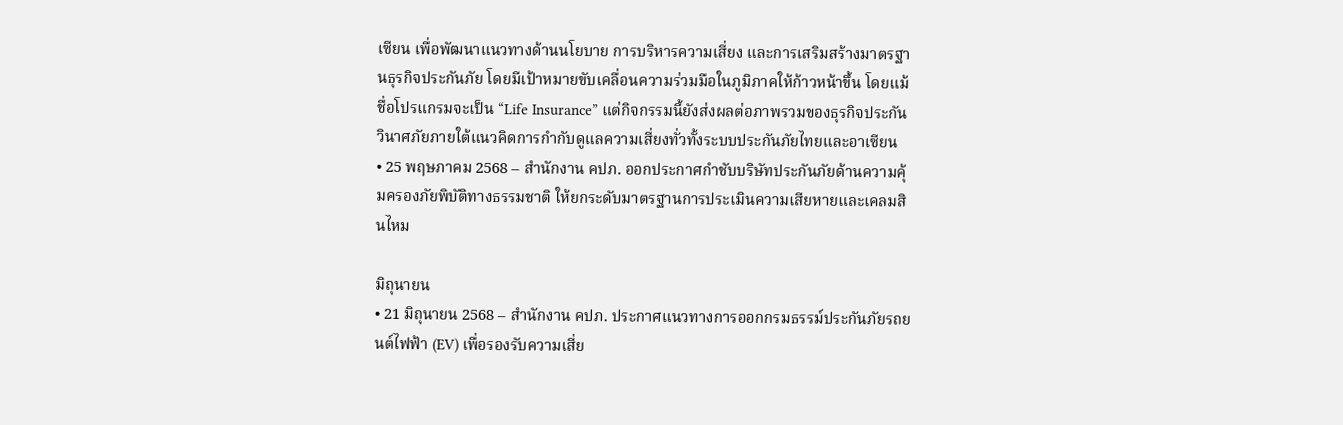เซียน เพื่อพัฒนาแนวทางด้านนโยบาย การบริหารความเสี่ยง และการเสริมสร้างมาตรฐานธุรกิจประกันภัย โดยมีเป้าหมายขับเคลื่อนความร่วมมือในภูมิภาคให้ก้าวหน้าขึ้น โดยแม้ชื่อโปรแกรมจะเป็น “Life Insurance” แต่กิจกรรมนี้ยังส่งผลต่อภาพรวมของธุรกิจประกันวินาศภัยภายใต้แนวคิดการกำกับดูแลความเสี่ยงทั่วทั้งระบบประกันภัยไทยและอาเซียน
• 25 พฤษภาคม 2568 – สำนักงาน คปภ. ออกประกาศกำชับบริษัทประกันภัยด้านความคุ้มครองภัยพิบัติทางธรรมชาติ ให้ยกระดับมาตรฐานการประเมินความเสียหายและเคลมสินไหม

มิถุนายน
• 21 มิถุนายน 2568 – สำนักงาน คปภ. ประกาศแนวทางการออกกรมธรรม์ประกันภัยรถยนต์ไฟฟ้า (EV) เพื่อรองรับความเสี่ย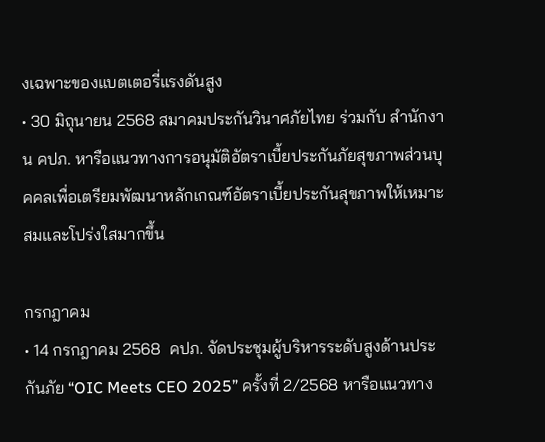งเฉพาะของแบตเตอรี่แรงดันสูง
• 30 มิถุนายน 2568 สมาคมประกันวินาศภัยไทย ร่วมกับ สำนักงาน คปภ. หารือแนวทางการอนุมัติอัตราเบี้ยประกันภัยสุขภาพส่วนบุคคลเพื่อเตรียมพัฒนาหลักเกณฑ์อัตราเบี้ยประกันสุขภาพให้เหมาะสมและโปร่งใสมากขึ้น

กรกฎาคม
• 14 กรกฎาคม 2568  คปภ. จัดประชุมผู้บริหารระดับสูงด้านประกันภัย “OIC Meets CEO 2025” ครั้งที่ 2/2568 หารือแนวทาง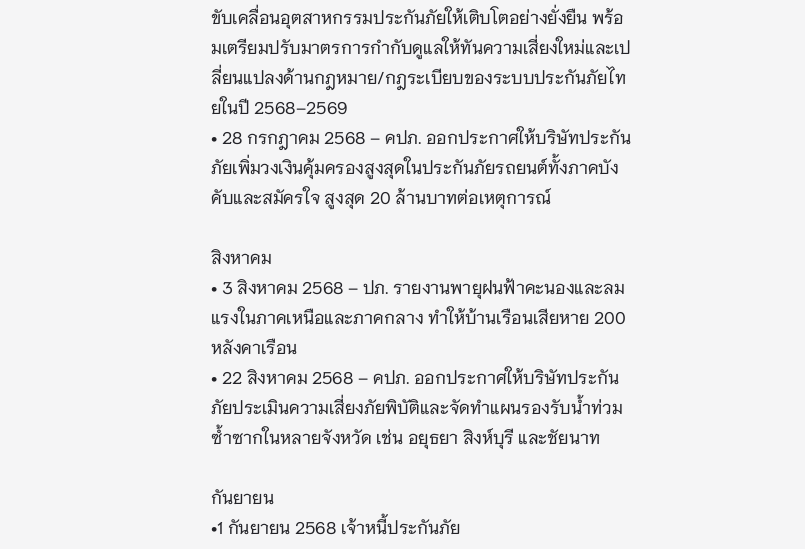ขับเคลื่อนอุตสาหกรรมประกันภัยให้เติบโตอย่างยั่งยืน พร้อมเตรียมปรับมาตรการกำกับดูแลให้ทันความเสี่ยงใหม่และเปลี่ยนแปลงด้านกฎหมาย/กฎระเบียบของระบบประกันภัยไทยในปี 2568–2569
• 28 กรกฎาคม 2568 – คปภ. ออกประกาศให้บริษัทประกันภัยเพิ่มวงเงินคุ้มครองสูงสุดในประกันภัยรถยนต์ทั้งภาคบังคับและสมัครใจ สูงสุด 20 ล้านบาทต่อเหตุการณ์

สิงหาคม
• 3 สิงหาคม 2568 – ปภ. รายงานพายุฝนฟ้าคะนองและลมแรงในภาคเหนือและภาคกลาง ทำให้บ้านเรือนเสียหาย 200 หลังคาเรือน
• 22 สิงหาคม 2568 – คปภ. ออกประกาศให้บริษัทประกันภัยประเมินความเสี่ยงภัยพิบัติและจัดทำแผนรองรับน้ำท่วมซ้ำซากในหลายจังหวัด เช่น อยุธยา สิงห์บุรี และชัยนาท

กันยายน
•1 กันยายน 2568 เจ้าหนี้ประกันภัย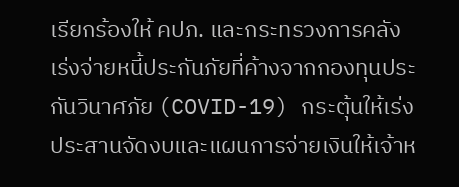เรียกร้องให้ คปภ. และกระทรวงการคลัง เร่งจ่ายหนี้ประกันภัยที่ค้างจากกองทุนประกันวินาศภัย (COVID-19) กระตุ้นให้เร่งประสานจัดงบและแผนการจ่ายเงินให้เจ้าห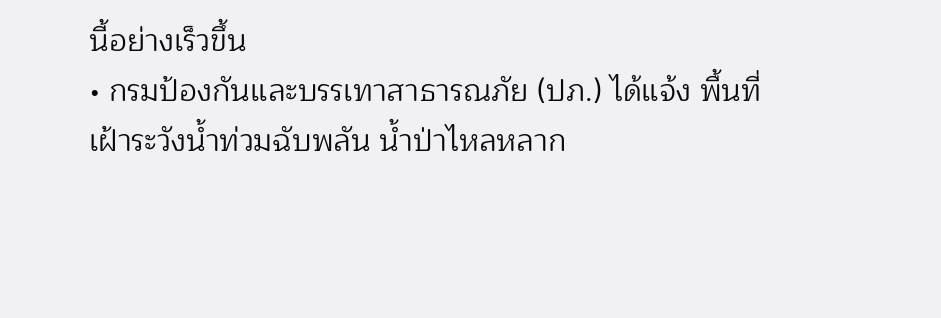นี้อย่างเร็วขึ้น
• กรมป้องกันและบรรเทาสาธารณภัย (ปภ.) ได้แจ้ง พื้นที่เฝ้าระวังน้ำท่วมฉับพลัน น้ำป่าไหลหลาก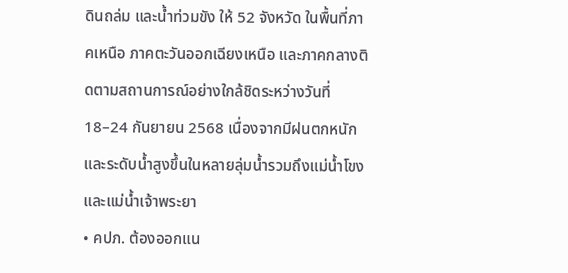ดินถล่ม และน้ำท่วมขัง ให้ 52 จังหวัด ในพื้นที่ภาคเหนือ ภาคตะวันออกเฉียงเหนือ และภาคกลางติดตามสถานการณ์อย่างใกล้ชิดระหว่างวันที่ 18–24 กันยายน 2568 เนื่องจากมีฝนตกหนักและระดับน้ำสูงขึ้นในหลายลุ่มน้ำรวมถึงแม่น้ำโขงและแม่น้ำเจ้าพระยา
• คปภ. ต้องออกแน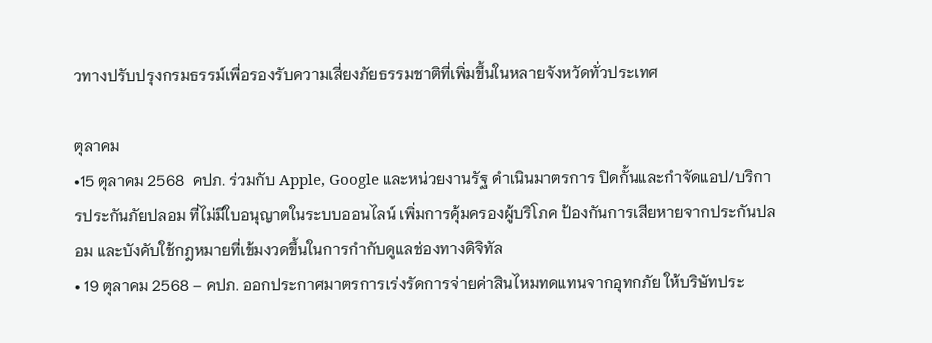วทางปรับปรุงกรมธรรม์เพื่อรองรับความเสี่ยงภัยธรรมชาติที่เพิ่มขึ้นในหลายจังหวัดทั่วประเทศ

ตุลาคม
•15 ตุลาคม 2568  คปภ. ร่วมกับ Apple, Google และหน่วยงานรัฐ ดำเนินมาตรการ ปิดกั้นและกำจัดแอป/บริการประกันภัยปลอม ที่ไม่มีใบอนุญาตในระบบออนไลน์ เพิ่มการคุ้มครองผู้บริโภค ป้องกันการเสียหายจากประกันปลอม และบังคับใช้กฎหมายที่เข้มงวดขึ้นในการกำกับดูแลช่องทางดิจิทัล
• 19 ตุลาคม 2568 – คปภ. ออกประกาศมาตรการเร่งรัดการจ่ายค่าสินไหมทดแทนจากอุทกภัย ให้บริษัทประ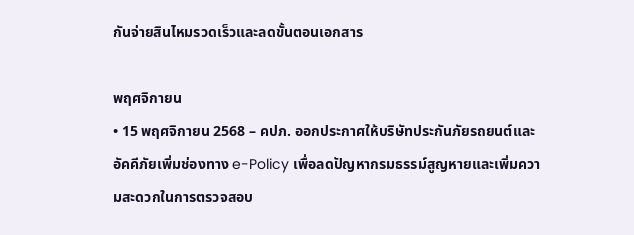กันจ่ายสินไหมรวดเร็วและลดขั้นตอนเอกสาร

พฤศจิกายน
• 15 พฤศจิกายน 2568 – คปภ. ออกประกาศให้บริษัทประกันภัยรถยนต์และอัคคีภัยเพิ่มช่องทาง e-Policy เพื่อลดปัญหากรมธรรม์สูญหายและเพิ่มความสะดวกในการตรวจสอบ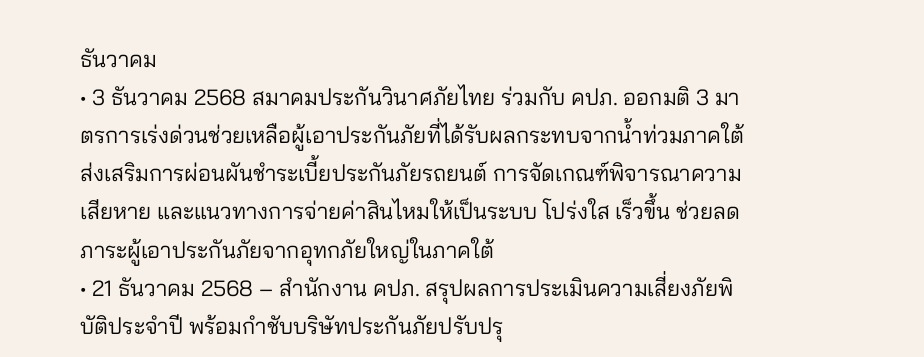ธันวาคม
• 3 ธันวาคม 2568 สมาคมประกันวินาศภัยไทย ร่วมกับ คปภ. ออกมติ 3 มาตรการเร่งด่วนช่วยเหลือผู้เอาประกันภัยที่ได้รับผลกระทบจากน้ำท่วมภาคใต้ ส่งเสริมการผ่อนผันชำระเบี้ยประกันภัยรถยนต์ การจัดเกณฑ์พิจารณาความเสียหาย และแนวทางการจ่ายค่าสินไหมให้เป็นระบบ โปร่งใส เร็วขึ้น ช่วยลดภาระผู้เอาประกันภัยจากอุทกภัยใหญ่ในภาคใต้
• 21 ธันวาคม 2568 – สำนักงาน คปภ. สรุปผลการประเมินความเสี่ยงภัยพิบัติประจำปี พร้อมกำชับบริษัทประกันภัยปรับปรุ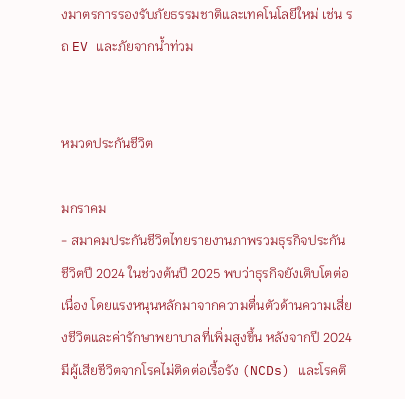งมาตรการรองรับภัยธรรมชาติและเทคโนโลยีใหม่ เช่น รถ EV และภัยจากน้ำท่วม


หมวดประกันชีวิต

มกราคม
- สมาคมประกันชีวิตไทยรายงานภาพรวมธุรกิจประกันชีวิตปี 2024 ในช่วงต้นปี 2025 พบว่าธุรกิจยังเติบโตต่อเนื่อง โดยแรงหนุนหลักมาจากความตื่นตัวด้านความเสี่ยงชีวิตและค่ารักษาพยาบาลที่เพิ่มสูงขึ้น หลังจากปี 2024 มีผู้เสียชีวิตจากโรคไม่ติดต่อเรื้อรัง (NCDs) และโรคติ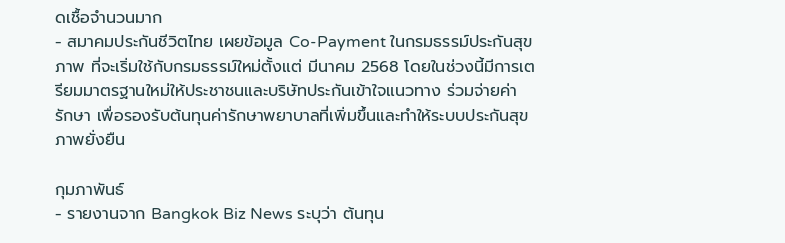ดเชื้อจำนวนมาก
- สมาคมประกันชีวิตไทย เผยข้อมูล Co-Payment ในกรมธรรม์ประกันสุขภาพ ที่จะเริ่มใช้กับกรมธรรม์ใหม่ตั้งแต่ มีนาคม 2568 โดยในช่วงนี้มีการเตรียมมาตรฐานใหม่ให้ประชาชนและบริษัทประกันเข้าใจแนวทาง ร่วมจ่ายค่ารักษา เพื่อรองรับต้นทุนค่ารักษาพยาบาลที่เพิ่มขึ้นและทำให้ระบบประกันสุขภาพยั่งยืน

กุมภาพันธ์
- รายงานจาก Bangkok Biz News ระบุว่า ต้นทุน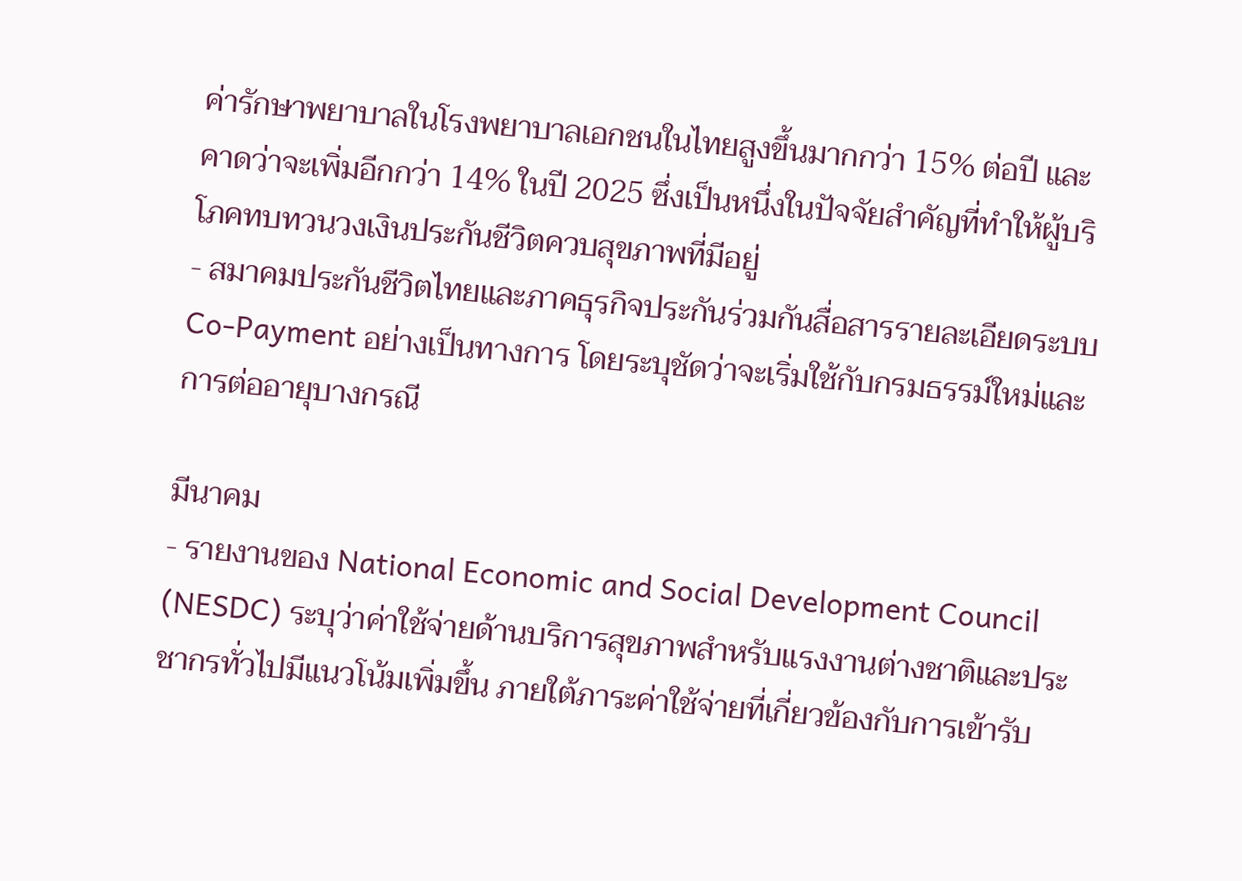ค่ารักษาพยาบาลในโรงพยาบาลเอกชนในไทยสูงขึ้นมากกว่า 15% ต่อปี และคาดว่าจะเพิ่มอีกกว่า 14% ในปี 2025 ซึ่งเป็นหนึ่งในปัจจัยสำคัญที่ทำให้ผู้บริโภคทบทวนวงเงินประกันชีวิตควบสุขภาพที่มีอยู่
- สมาคมประกันชีวิตไทยและภาคธุรกิจประกันร่วมกันสื่อสารรายละเอียดระบบ Co-Payment อย่างเป็นทางการ โดยระบุชัดว่าจะเริ่มใช้กับกรมธรรม์ใหม่และการต่ออายุบางกรณี

มีนาคม
- รายงานของ National Economic and Social Development Council (NESDC) ระบุว่าค่าใช้จ่ายด้านบริการสุขภาพสำหรับแรงงานต่างชาติและประชากรทั่วไปมีแนวโน้มเพิ่มขึ้น ภายใต้ภาระค่าใช้จ่ายที่เกี่ยวข้องกับการเข้ารับ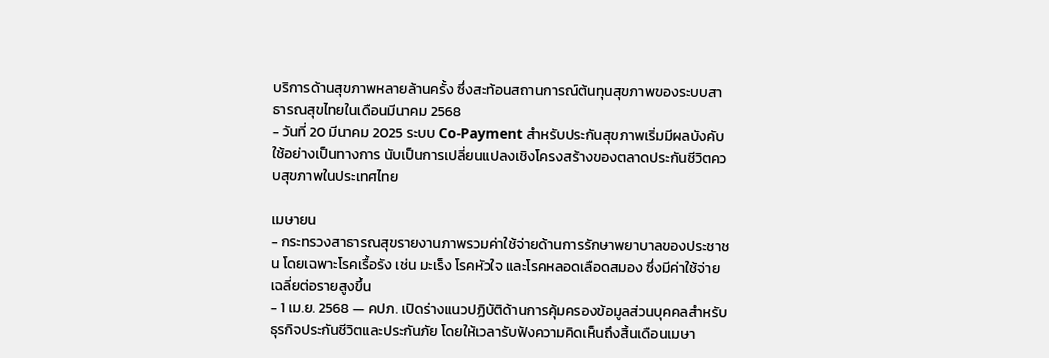บริการด้านสุขภาพหลายล้านครั้ง ซึ่งสะท้อนสถานการณ์ต้นทุนสุขภาพของระบบสาธารณสุขไทยในเดือนมีนาคม 2568
- วันที่ 20 มีนาคม 2025 ระบบ Co-Payment สำหรับประกันสุขภาพเริ่มมีผลบังคับใช้อย่างเป็นทางการ นับเป็นการเปลี่ยนแปลงเชิงโครงสร้างของตลาดประกันชีวิตควบสุขภาพในประเทศไทย

เมษายน
- กระทรวงสาธารณสุขรายงานภาพรวมค่าใช้จ่ายด้านการรักษาพยาบาลของประชาชน โดยเฉพาะโรคเรื้อรัง เช่น มะเร็ง โรคหัวใจ และโรคหลอดเลือดสมอง ซึ่งมีค่าใช้จ่ายเฉลี่ยต่อรายสูงขึ้น
- 1 เม.ย. 2568 — คปภ. เปิดร่างแนวปฏิบัติด้านการคุ้มครองข้อมูลส่วนบุคคลสำหรับธุรกิจประกันชีวิตและประกันภัย โดยให้เวลารับฟังความคิดเห็นถึงสิ้นเดือนเมษา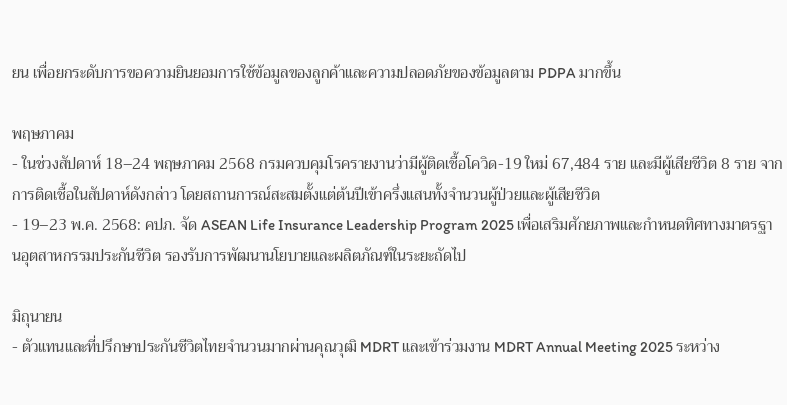ยน เพื่อยกระดับการขอความยินยอมการใช้ข้อมูลของลูกค้าและความปลอดภัยของข้อมูลตาม PDPA มากขึ้น

พฤษภาคม
- ในช่วงสัปดาห์ 18–24 พฤษภาคม 2568 กรมควบคุมโรครายงานว่ามีผู้ติดเชื้อโควิด-19 ใหม่ 67,484 ราย และมีผู้เสียชีวิต 8 ราย จากการติดเชื้อในสัปดาห์ดังกล่าว โดยสถานการณ์สะสมตั้งแต่ต้นปีเข้าครึ่งแสนทั้งจำนวนผู้ป่วยและผู้เสียชีวิต
- 19–23 พ.ค. 2568: คปภ. จัด ASEAN Life Insurance Leadership Program 2025 เพื่อเสริมศักยภาพและกำหนดทิศทางมาตรฐานอุตสาหกรรมประกันชีวิต รองรับการพัฒนานโยบายและผลิตภัณฑ์ในระยะถัดไป

มิถุนายน
- ตัวแทนและที่ปรึกษาประกันชีวิตไทยจำนวนมากผ่านคุณวุฒิ MDRT และเข้าร่วมงาน MDRT Annual Meeting 2025 ระหว่าง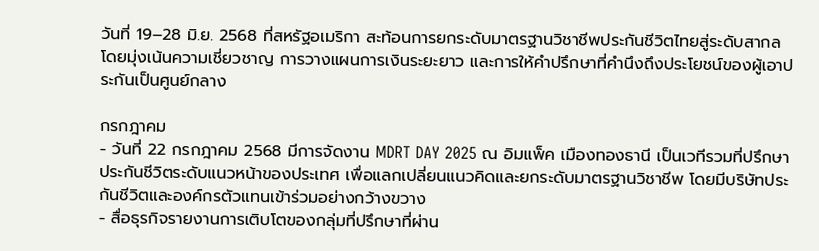วันที่ 19–28 มิ.ย. 2568 ที่สหรัฐอเมริกา สะท้อนการยกระดับมาตรฐานวิชาชีพประกันชีวิตไทยสู่ระดับสากล โดยมุ่งเน้นความเชี่ยวชาญ การวางแผนการเงินระยะยาว และการให้คำปรึกษาที่คำนึงถึงประโยชน์ของผู้เอาประกันเป็นศูนย์กลาง

กรกฎาคม
- วันที่ 22 กรกฎาคม 2568 มีการจัดงาน MDRT DAY 2025 ณ อิมแพ็ค เมืองทองธานี เป็นเวทีรวมที่ปรึกษาประกันชีวิตระดับแนวหน้าของประเทศ เพื่อแลกเปลี่ยนแนวคิดและยกระดับมาตรฐานวิชาชีพ โดยมีบริษัทประกันชีวิตและองค์กรตัวแทนเข้าร่วมอย่างกว้างขวาง
- สื่อธุรกิจรายงานการเติบโตของกลุ่มที่ปรึกษาที่ผ่าน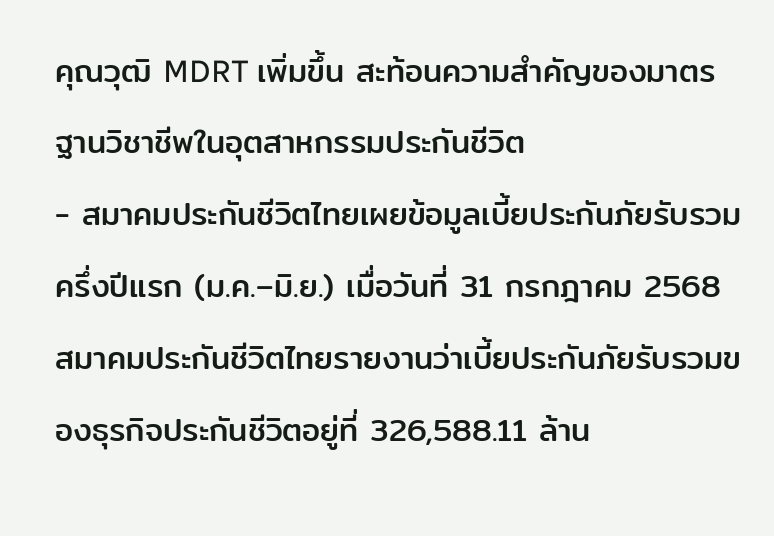คุณวุฒิ MDRT เพิ่มขึ้น สะท้อนความสำคัญของมาตรฐานวิชาชีพในอุตสาหกรรมประกันชีวิต
- สมาคมประกันชีวิตไทยเผยข้อมูลเบี้ยประกันภัยรับรวมครึ่งปีแรก (ม.ค.–มิ.ย.) เมื่อวันที่ 31 กรกฎาคม 2568 สมาคมประกันชีวิตไทยรายงานว่าเบี้ยประกันภัยรับรวมของธุรกิจประกันชีวิตอยู่ที่ 326,588.11 ล้าน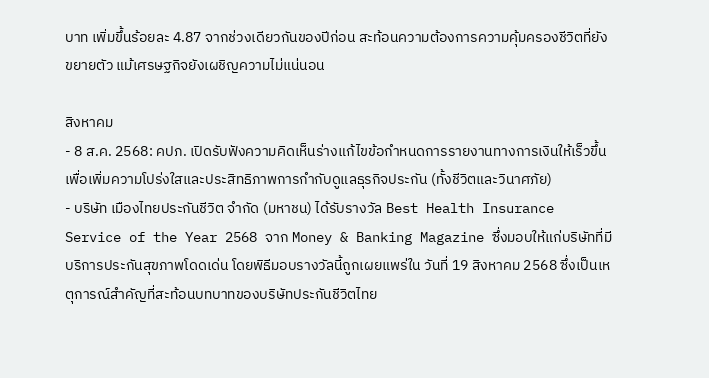บาท เพิ่มขึ้นร้อยละ 4.87 จากช่วงเดียวกันของปีก่อน สะท้อนความต้องการความคุ้มครองชีวิตที่ยังขยายตัว แม้เศรษฐกิจยังเผชิญความไม่แน่นอน

สิงหาคม
- 8 ส.ค. 2568: คปภ. เปิดรับฟังความคิดเห็นร่างแก้ไขข้อกำหนดการรายงานทางการเงินให้เร็วขึ้น เพื่อเพิ่มความโปร่งใสและประสิทธิภาพการกำกับดูแลธุรกิจประกัน (ทั้งชีวิตและวินาศภัย)
- บริษัท เมืองไทยประกันชีวิต จำกัด (มหาชน) ได้รับรางวัล Best Health Insurance Service of the Year 2568 จาก Money & Banking Magazine ซึ่งมอบให้แก่บริษัทที่มีบริการประกันสุขภาพโดดเด่น โดยพิธีมอบรางวัลนี้ถูกเผยแพร่ใน วันที่ 19 สิงหาคม 2568 ซึ่งเป็นเหตุการณ์สำคัญที่สะท้อนบทบาทของบริษัทประกันชีวิตไทย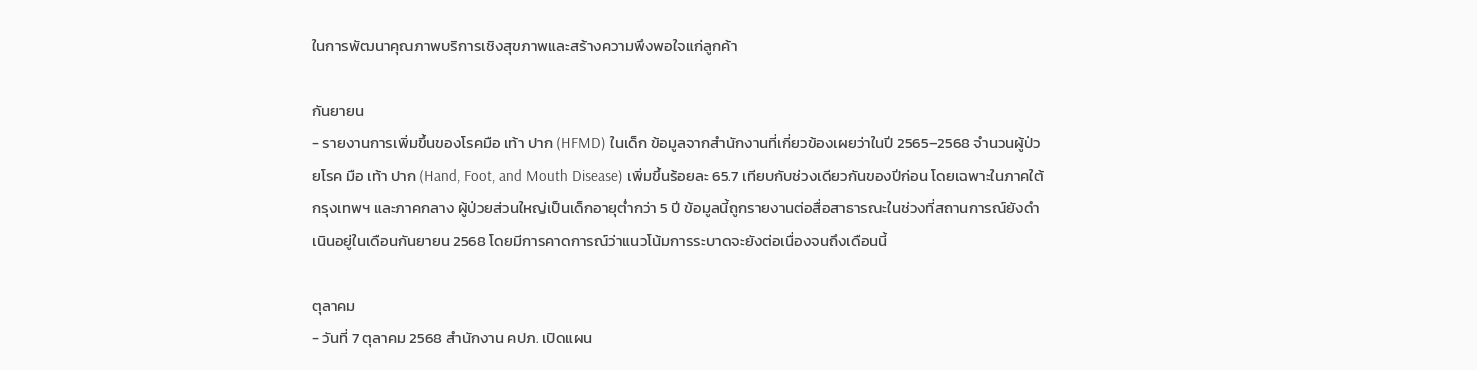ในการพัฒนาคุณภาพบริการเชิงสุขภาพและสร้างความพึงพอใจแก่ลูกค้า

กันยายน
- รายงานการเพิ่มขึ้นของโรคมือ เท้า ปาก (HFMD) ในเด็ก ข้อมูลจากสำนักงานที่เกี่ยวข้องเผยว่าในปี 2565–2568 จำนวนผู้ป่วยโรค มือ เท้า ปาก (Hand, Foot, and Mouth Disease) เพิ่มขึ้นร้อยละ 65.7 เทียบกับช่วงเดียวกันของปีก่อน โดยเฉพาะในภาคใต้ กรุงเทพฯ และภาคกลาง ผู้ป่วยส่วนใหญ่เป็นเด็กอายุต่ำกว่า 5 ปี ข้อมูลนี้ถูกรายงานต่อสื่อสาธารณะในช่วงที่สถานการณ์ยังดำเนินอยู่ในเดือนกันยายน 2568 โดยมีการคาดการณ์ว่าแนวโน้มการระบาดจะยังต่อเนื่องจนถึงเดือนนี้

ตุลาคม
- วันที่ 7 ตุลาคม 2568 สำนักงาน คปภ. เปิดแผน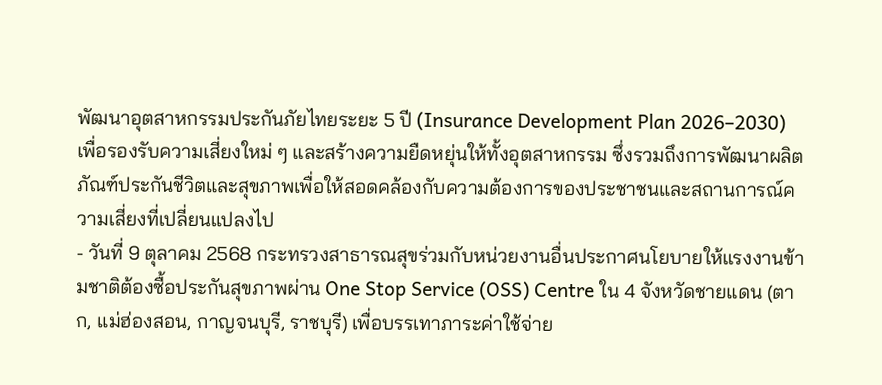พัฒนาอุตสาหกรรมประกันภัยไทยระยะ 5 ปี (Insurance Development Plan 2026–2030) เพื่อรองรับความเสี่ยงใหม่ ๆ และสร้างความยืดหยุ่นให้ทั้งอุตสาหกรรม ซึ่งรวมถึงการพัฒนาผลิตภัณฑ์ประกันชีวิตและสุขภาพเพื่อให้สอดคล้องกับความต้องการของประชาชนและสถานการณ์ความเสี่ยงที่เปลี่ยนแปลงไป
- วันที่ 9 ตุลาคม 2568 กระทรวงสาธารณสุขร่วมกับหน่วยงานอื่นประกาศนโยบายให้แรงงานข้ามชาติต้องซื้อประกันสุขภาพผ่าน One Stop Service (OSS) Centre ใน 4 จังหวัดชายแดน (ตาก, แม่ฮ่องสอน, กาญจนบุรี, ราชบุรี) เพื่อบรรเทาภาระค่าใช้จ่าย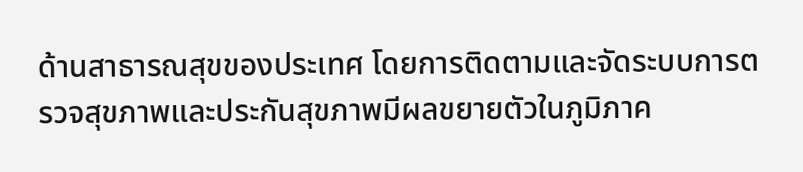ด้านสาธารณสุขของประเทศ โดยการติดตามและจัดระบบการตรวจสุขภาพและประกันสุขภาพมีผลขยายตัวในภูมิภาค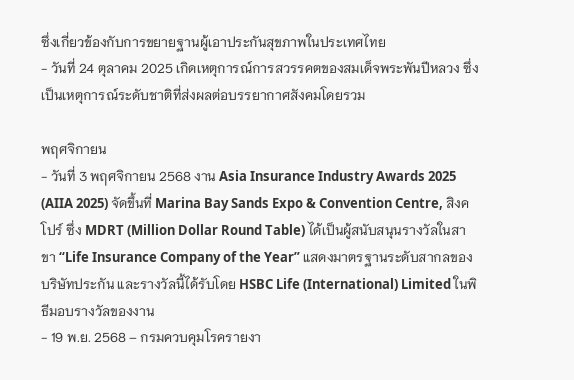ซึ่งเกี่ยวข้องกับการขยายฐานผู้เอาประกันสุขภาพในประเทศไทย
- วันที่ 24 ตุลาคม 2025 เกิดเหตุการณ์การสวรรคตของสมเด็จพระพันปีหลวง ซึ่งเป็นเหตุการณ์ระดับชาติที่ส่งผลต่อบรรยากาศสังคมโดยรวม

พฤศจิกายน
- วันที่ 3 พฤศจิกายน 2568 งาน Asia Insurance Industry Awards 2025 (AIIA 2025) จัดขึ้นที่ Marina Bay Sands Expo & Convention Centre, สิงคโปร์ ซึ่ง MDRT (Million Dollar Round Table) ได้เป็นผู้สนับสนุนรางวัลในสาขา “Life Insurance Company of the Year” แสดงมาตรฐานระดับสากลของบริษัทประกัน และรางวัลนี้ได้รับโดย HSBC Life (International) Limited ในพิธีมอบรางวัลของงาน
- 19 พ.ย. 2568 – กรมควบคุมโรครายงา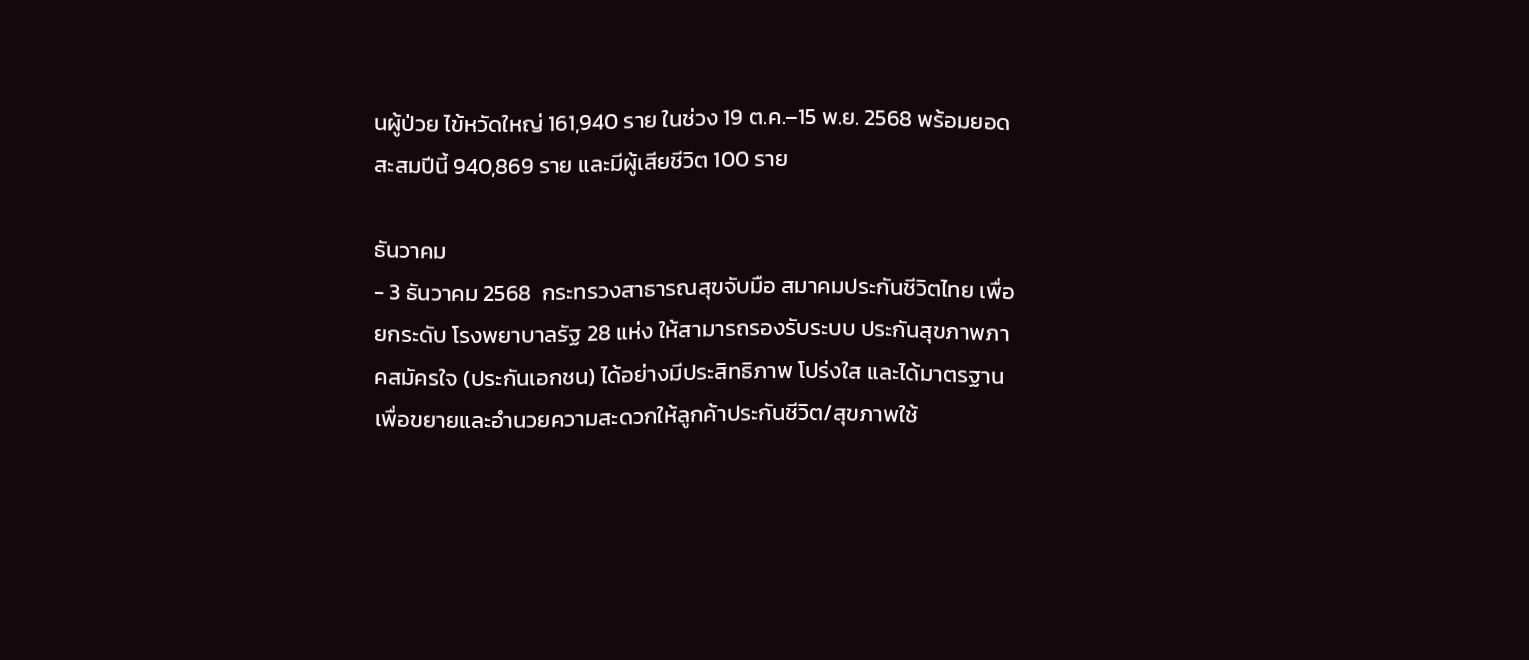นผู้ป่วย ไข้หวัดใหญ่ 161,940 ราย ในช่วง 19 ต.ค.–15 พ.ย. 2568 พร้อมยอดสะสมปีนี้ 940,869 ราย และมีผู้เสียชีวิต 100 ราย

ธันวาคม
- 3 ธันวาคม 2568  กระทรวงสาธารณสุขจับมือ สมาคมประกันชีวิตไทย เพื่อยกระดับ โรงพยาบาลรัฐ 28 แห่ง ให้สามารถรองรับระบบ ประกันสุขภาพภาคสมัครใจ (ประกันเอกชน) ได้อย่างมีประสิทธิภาพ โปร่งใส และได้มาตรฐาน เพื่อขยายและอำนวยความสะดวกให้ลูกค้าประกันชีวิต/สุขภาพใช้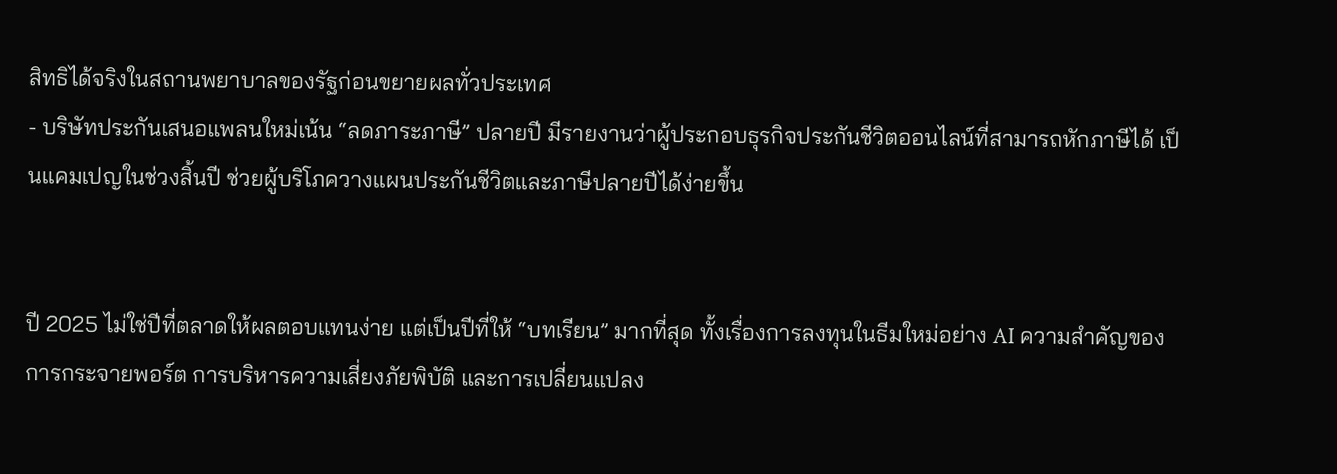สิทธิได้จริงในสถานพยาบาลของรัฐก่อนขยายผลทั่วประเทศ
- บริษัทประกันเสนอแพลนใหม่เน้น “ลดภาระภาษี” ปลายปี มีรายงานว่าผู้ประกอบธุรกิจประกันชีวิตออนไลน์ที่สามารถหักภาษีได้ เป็นแคมเปญในช่วงสิ้นปี ช่วยผู้บริโภควางแผนประกันชีวิตและภาษีปลายปีได้ง่ายขึ้น


ปี 2025 ไม่ใช่ปีที่ตลาดให้ผลตอบแทนง่าย แต่เป็นปีที่ให้ “บทเรียน” มากที่สุด ทั้งเรื่องการลงทุนในธีมใหม่อย่าง AI ความสำคัญของการกระจายพอร์ต การบริหารความเสี่ยงภัยพิบัติ และการเปลี่ยนแปลง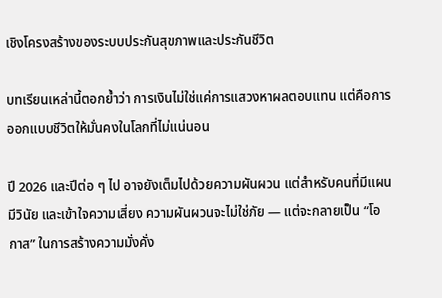เชิงโครงสร้างของระบบประกันสุขภาพและประกันชีวิต

บทเรียนเหล่านี้ตอกย้ำว่า การเงินไม่ใช่แค่การแสวงหาผลตอบแทน แต่คือการออกแบบชีวิตให้มั่นคงในโลกที่ไม่แน่นอน

ปี 2026 และปีต่อ ๆ ไป อาจยังเต็มไปด้วยความผันผวน แต่สำหรับคนที่มีแผน มีวินัย และเข้าใจความเสี่ยง ความผันผวนจะไม่ใช่ภัย — แต่จะกลายเป็น “โอกาส” ในการสร้างความมั่งคั่ง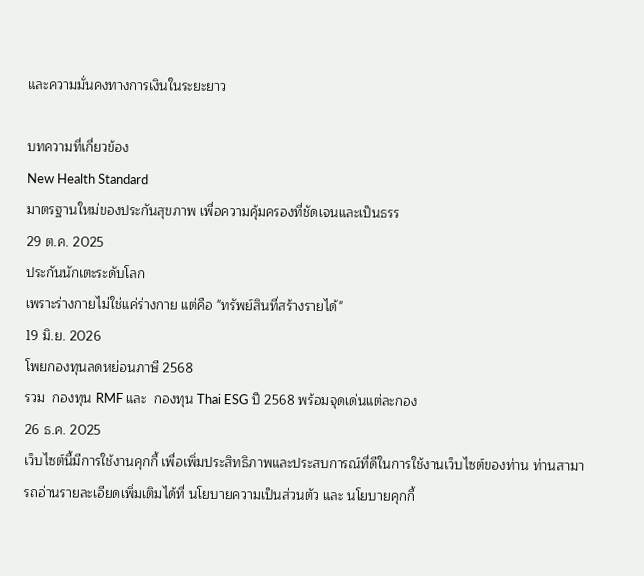และความมั่นคงทางการเงินในระยะยาว

บทความที่เกี่ยวข้อง
New Health Standard
มาตรฐานใหม่ของประกันสุขภาพ เพื่อความคุ้มครองที่ชัดเจนและเป็นธรร
29 ต.ค. 2025
ประกันนักเตะระดับโลก
เพราะร่างกายไม่ใช่แค่ร่างกาย แต่คือ "ทรัพย์สินที่สร้างรายได้"
19 มิ.ย. 2026
โพยกองทุนลดหย่อนภาษี 2568
รวม  กองทุน RMF และ  กองทุน Thai ESG ปี 2568 พร้อมจุดเด่นแต่ละกอง
26 ธ.ค. 2025
เว็บไซต์นี้มีการใช้งานคุกกี้ เพื่อเพิ่มประสิทธิภาพและประสบการณ์ที่ดีในการใช้งานเว็บไซต์ของท่าน ท่านสามารถอ่านรายละเอียดเพิ่มเติมได้ที่ นโยบายความเป็นส่วนตัว และ นโยบายคุกกี้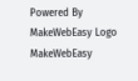Powered By MakeWebEasy Logo MakeWebEasy